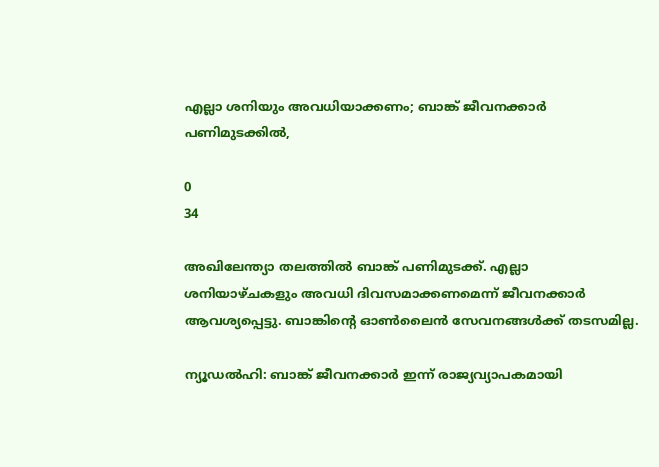എല്ലാ ശനിയും അവധിയാക്കണം; ബാങ്ക് ജീവനക്കാർ പണിമുടക്കില്‍,

0
34

അഖിലേന്ത്യാ തലത്തിൽ ബാങ്ക് പണിമുടക്ക്. എല്ലാ ശനിയാഴ്‌ചകളും അവധി ദിവസമാക്കണമെന്ന് ജീവനക്കാർ ആവശ്യപ്പെട്ടു. ബാങ്കിൻ്റെ ഓൺലൈൻ സേവനങ്ങൾക്ക് തടസമില്ല.

ന്യൂഡൽഹി: ബാങ്ക് ജീവനക്കാര്‍ ഇന്ന് രാജ്യവ്യാപകമായി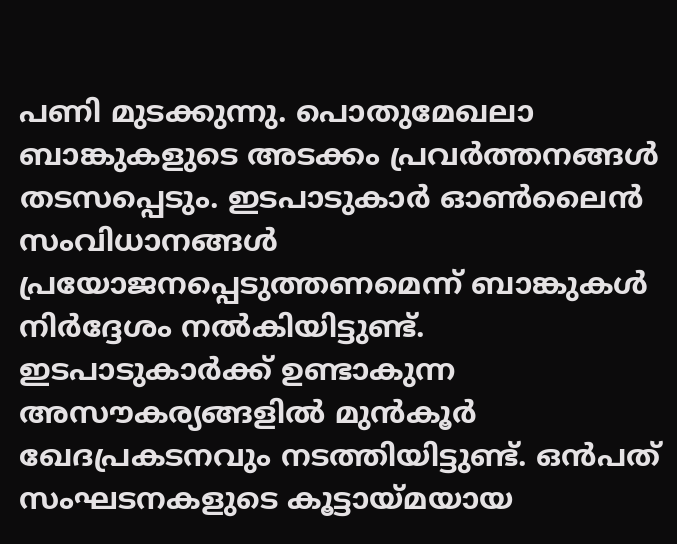പണി മുടക്കുന്നു. പൊതുമേഖലാ ബാങ്കുകളുടെ അടക്കം പ്രവര്‍ത്തനങ്ങള്‍ തടസപ്പെടും. ഇടപാടുകാര്‍ ഓണ്‍ലൈന്‍ സംവിധാനങ്ങള്‍ പ്രയോജനപ്പെടുത്തണമെന്ന് ബാങ്കുകള്‍ നിര്‍ദ്ദേശം നല്‍കിയിട്ടുണ്ട്. ഇടപാടുകാര്‍ക്ക് ഉണ്ടാകുന്ന അസൗകര്യങ്ങളില്‍ മുന്‍കൂര്‍ ഖേദപ്രകടനവും നടത്തിയിട്ടുണ്ട്. ഒന്‍പത് സംഘടനകളുടെ കൂട്ടായ്‌മയായ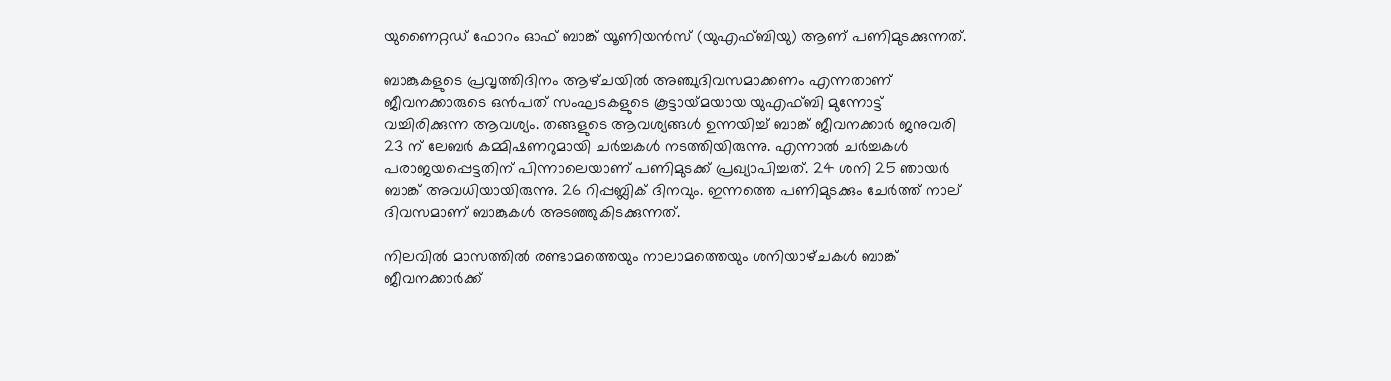യുണൈറ്റഡ് ഫോറം ഓഫ് ബാങ്ക് യൂണിയൻസ് (യുഎഫ്‌ബിയു) ആണ് പണിമുടക്കുന്നത്.

ബാങ്കുകളുടെ പ്രവൃത്തിദിനം ആഴ്‌ചയിൽ അഞ്ചുദിവസമാക്കണം എന്നതാണ് ജീവനക്കാരുടെ ഒൻപത് സംഘടകളുടെ കൂട്ടായ്‌മയായ യുഎഫ്‌ബി മുന്നോട്ട് വച്ചിരിക്കുന്ന ആവശ്യം. തങ്ങളുടെ ആവശ്യങ്ങള്‍ ഉന്നയിച്ച് ബാങ്ക് ജീവനക്കാര്‍ ജനുവരി 23 ന് ലേബർ കമ്മിഷണറുമായി ചർച്ചകൾ നടത്തിയിരുന്നു. എന്നാൽ ചർച്ചകൾ പരാജയപ്പെട്ടതിന് പിന്നാലെയാണ് പണിമുടക്ക് പ്രഖ്യാപിച്ചത്. 24 ശനി 25 ഞായർ ബാങ്ക് അവധിയായിരുന്നു. 26 റിപ്പബ്ലിക് ദിനവും. ഇന്നത്തെ പണിമുടക്കും ചേർത്ത് നാല് ദിവസമാണ് ബാങ്കുകൾ അടഞ്ഞുകിടക്കുന്നത്.

നിലവിൽ മാസത്തിൽ രണ്ടാമത്തെയും നാലാമത്തെയും ശനിയാഴ്‌ചകൾ ബാങ്ക് ജീവനക്കാർക്ക്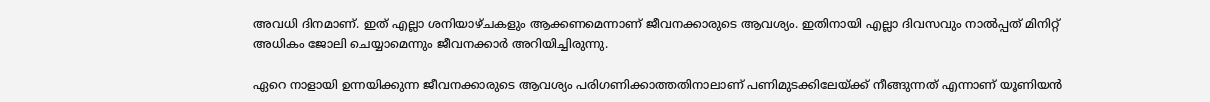അവധി ദിനമാണ്. ഇത് എല്ലാ ശനിയാഴ്‌ചകളും ആക്കണമെന്നാണ് ജീവനക്കാരുടെ ആവശ്യം. ഇതിനായി എല്ലാ ദിവസവും നാൽപ്പത് മിനിറ്റ് അധികം ജോലി ചെയ്യാമെന്നും ജീവനക്കാർ അറിയിച്ചിരുന്നു.

ഏറെ നാളായി ഉന്നയിക്കുന്ന ജീവനക്കാരുടെ ആവശ്യം പരിഗണിക്കാത്തതിനാലാണ് പണിമുടക്കിലേയ്‌ക്ക് നീങ്ങുന്നത് എന്നാണ് യൂണിയൻ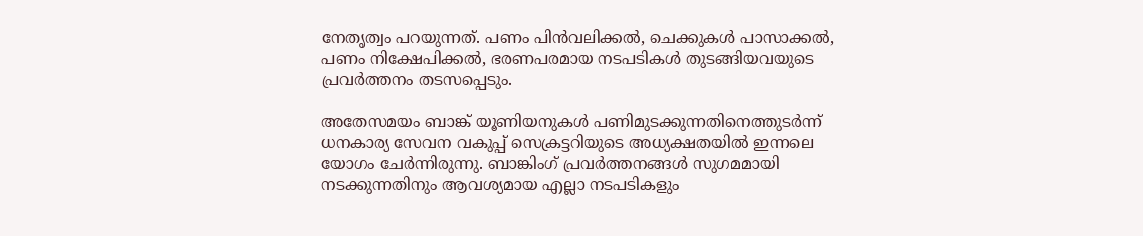നേതൃത്വം പറയുന്നത്. പണം പിൻവലിക്കൽ, ചെക്കുകൾ പാസാക്കൽ, പണം നിക്ഷേപിക്കൽ, ഭരണപരമായ നടപടികൾ തുടങ്ങിയവയുടെ പ്രവർത്തനം തടസപ്പെടും.

അതേസമയം ബാങ്ക് യൂണിയനുകൾ പണിമുടക്കുന്നതിനെത്തുടർന്ന് ധനകാര്യ സേവന വകുപ്പ് സെക്രട്ടറിയുടെ അധ്യക്ഷതയിൽ ഇന്നലെ യോഗം ചേർന്നിരുന്നു. ബാങ്കിംഗ് പ്രവർത്തനങ്ങൾ സുഗമമായി നടക്കുന്നതിനും ആവശ്യമായ എല്ലാ നടപടികളും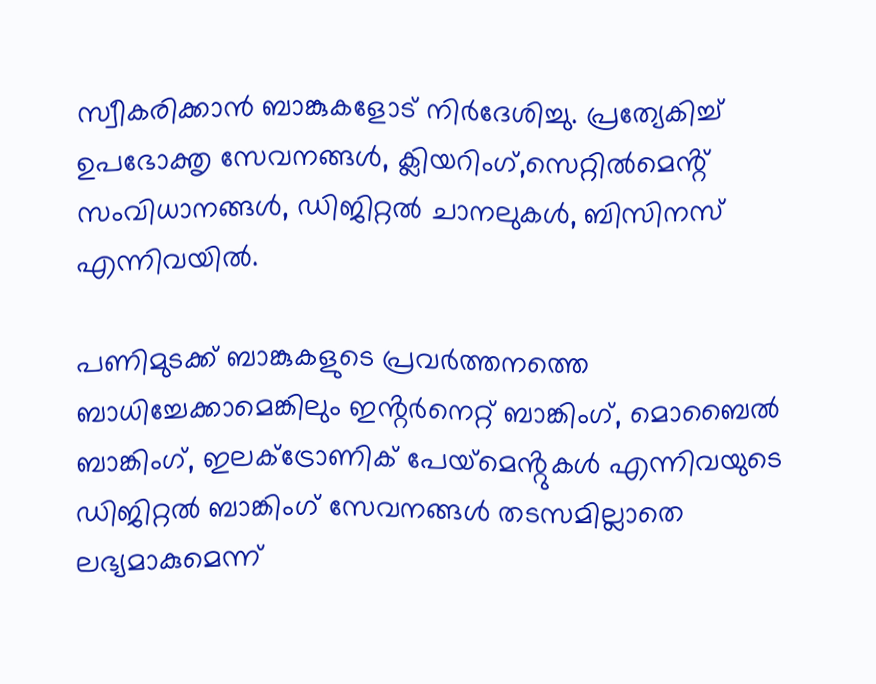സ്വീകരിക്കാൻ ബാങ്കുകളോട് നിർദേശിച്ചു. പ്രത്യേകിച്ച് ഉപഭോക്തൃ സേവനങ്ങൾ, ക്ലിയറിംഗ്,സെറ്റിൽമെൻ്റ് സംവിധാനങ്ങൾ, ഡിജിറ്റൽ ചാനലുകൾ, ബിസിനസ് എന്നിവയിൽ.

പണിമുടക്ക് ബാങ്കുകളുടെ പ്രവർത്തനത്തെ ബാധിച്ചേക്കാമെങ്കിലും ഇൻ്റർനെറ്റ് ബാങ്കിംഗ്, മൊബൈൽ ബാങ്കിംഗ്, ഇലക്‌ട്രോണിക് പേയ്‌മെൻ്റുകൾ എന്നിവയുടെ ഡിജിറ്റൽ ബാങ്കിംഗ് സേവനങ്ങൾ തടസമില്ലാതെ ലഭ്യമാകുമെന്ന്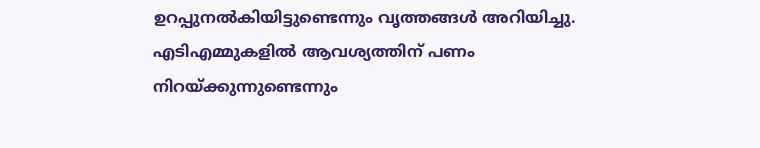ഉറപ്പുനൽകിയിട്ടുണ്ടെന്നും വൃത്തങ്ങൾ അറിയിച്ചു. എടിഎമ്മുകളിൽ ആവശ്യത്തിന് പണം നിറയ്‌ക്കുന്നുണ്ടെന്നും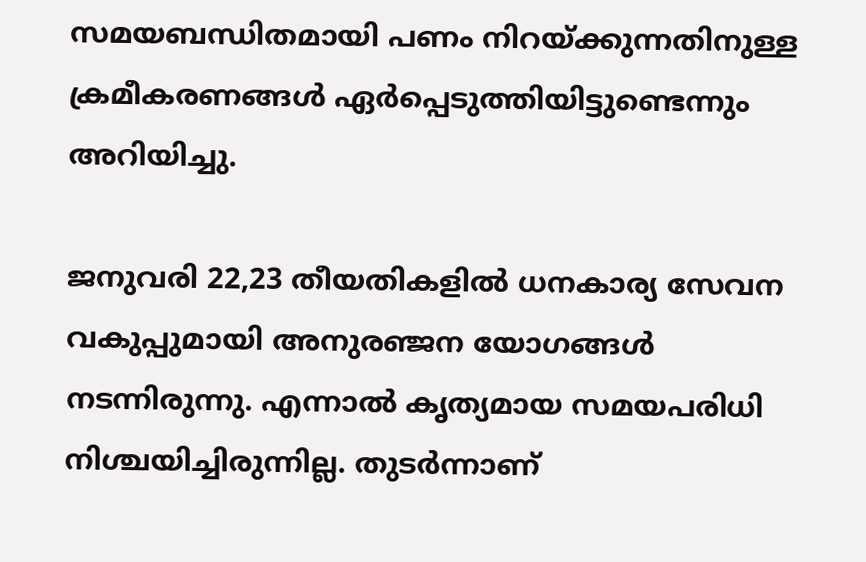സമയബന്ധിതമായി പണം നിറയ്‌ക്കുന്നതിനുള്ള ക്രമീകരണങ്ങൾ ഏർപ്പെടുത്തിയിട്ടുണ്ടെന്നും അറിയിച്ചു.

ജനുവരി 22,23 തീയതികളിൽ ധനകാര്യ സേവന വകുപ്പുമായി അനുരഞ്ജന യോഗങ്ങൾ നടന്നിരുന്നു. എന്നാൽ കൃത്യമായ സമയപരിധി നിശ്ചയിച്ചിരുന്നില്ല. തുടർന്നാണ്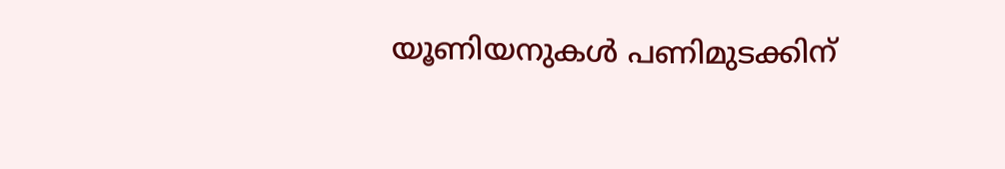യൂണിയനുകൾ പണിമുടക്കിന്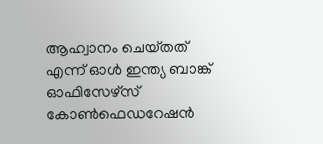ആഹ്വാനം ചെയ്‌തത് എന്ന് ഓൾ ഇന്ത്യ ബാങ്ക് ഓഫിസേഴ്‌സ് കോൺഫെഡറേഷൻ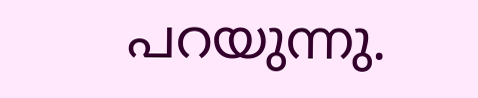പറയുന്നു.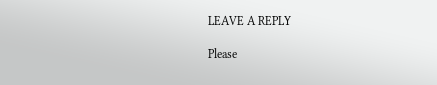LEAVE A REPLY

Please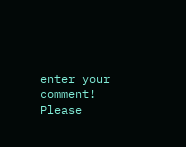enter your comment!
Please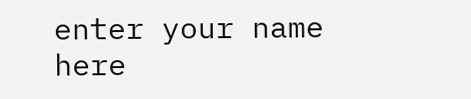enter your name here